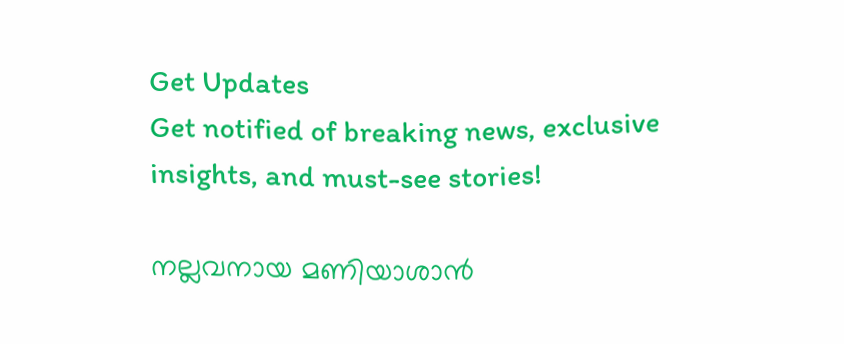Get Updates
Get notified of breaking news, exclusive insights, and must-see stories!

നല്ലവനായ മണിയാശാന്‍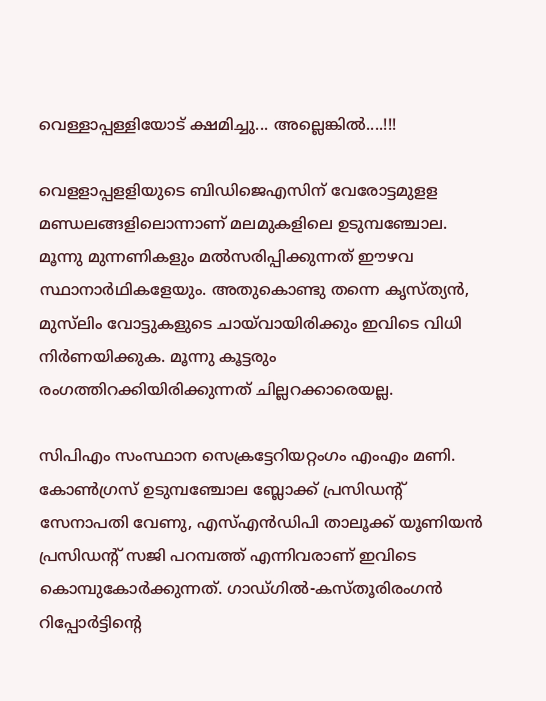വെള്ളാപ്പള്ളിയോട് ക്ഷമിച്ചു... അല്ലെങ്കില്‍....!!!

വെളളാപ്പളളിയുടെ ബിഡിജെഎസിന് വേരോട്ടമുളള മണ്ഡലങ്ങളിലൊന്നാണ് മലമുകളിലെ ഉടുമ്പഞ്ചോല. മൂന്നു മുന്നണികളും മല്‍സരിപ്പിക്കുന്നത് ഈഴവ സ്ഥാനാര്‍ഥികളേയും. അതുകൊണ്ടു തന്നെ കൃസ്ത്യന്‍, മുസ്‌ലിം വോട്ടുകളുടെ ചായ്‌വായിരിക്കും ഇവിടെ വിധി നിര്‍ണയിക്കുക. മൂന്നു കൂട്ടരും രംഗത്തിറക്കിയിരിക്കുന്നത് ചില്ലറക്കാരെയല്ല.

സിപിഎം സംസ്ഥാന സെക്രട്ടേറിയറ്റംഗം എംഎം മണി. കോണ്‍ഗ്രസ് ഉടുമ്പഞ്ചോല ബ്ലോക്ക് പ്രസിഡന്റ് സേനാപതി വേണു, എസ്എന്‍ഡിപി താലൂക്ക് യൂണിയന്‍ പ്രസിഡന്റ് സജി പറമ്പത്ത് എന്നിവരാണ് ഇവിടെ കൊമ്പുകോര്‍ക്കുന്നത്. ഗാഡ്ഗില്‍-കസ്തൂരിരംഗന്‍ റിപ്പോര്‍ട്ടിന്റെ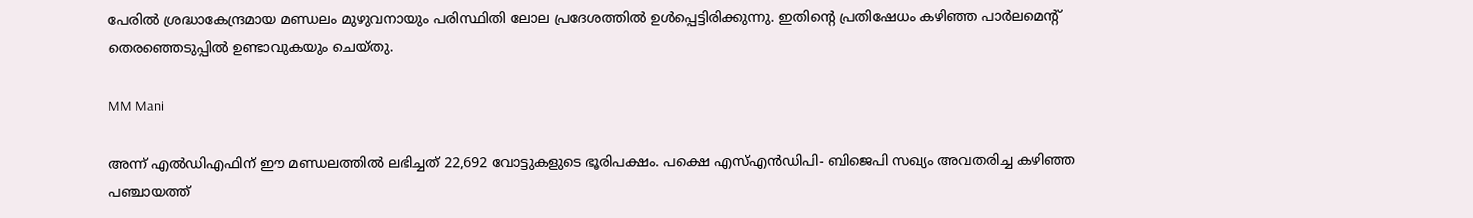പേരില്‍ ശ്രദ്ധാകേന്ദ്രമായ മണ്ഡലം മുഴുവനായും പരിസ്ഥിതി ലോല പ്രദേശത്തില്‍ ഉള്‍പ്പെട്ടിരിക്കുന്നു. ഇതിന്റെ പ്രതിഷേധം കഴിഞ്ഞ പാര്‍ലമെന്റ് തെരഞ്ഞെടുപ്പില്‍ ഉണ്ടാവുകയും ചെയ്തു.

MM Mani

അന്ന് എല്‍ഡിഎഫിന് ഈ മണ്ഡലത്തില്‍ ലഭിച്ചത് 22,692 വോട്ടുകളുടെ ഭൂരിപക്ഷം. പക്ഷെ എസ്എന്‍ഡിപി- ബിജെപി സഖ്യം അവതരിച്ച കഴിഞ്ഞ പഞ്ചായത്ത്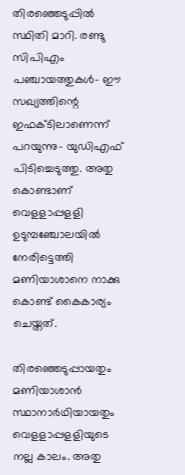തിരഞ്ഞെടുപ്പില്‍ സ്ഥിതി മാറി. രണ്ടു സിപിഎം പഞ്ചായത്തുകള്‍- ഈ സഖ്യത്തിന്റെ ഇഫക്ടിലാണെന്ന് പറയുന്നു- യുഡിഎഫ് പിടിച്ചെടുത്തു. അതു കൊണ്ടാണ് വെളളാപ്പളളി ഉടുമ്പഞ്ചോലയില്‍ നേരിട്ടെത്തി മണിയാശാനെ നാക്കു കൊണ്ട് കൈകാര്യം ചെയ്തത്.

തിരഞ്ഞെടുപ്പായതും മണിയാശാന്‍ സ്ഥാനാര്‍ഥിയായതും വെളളാപ്പളളിയുടെ നല്ല കാലം. അതു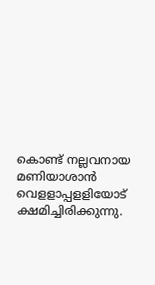കൊണ്ട് നല്ലവനായ മണിയാശാന്‍ വെളളാപ്പളളിയോട് ക്ഷമിച്ചിരിക്കുന്നു.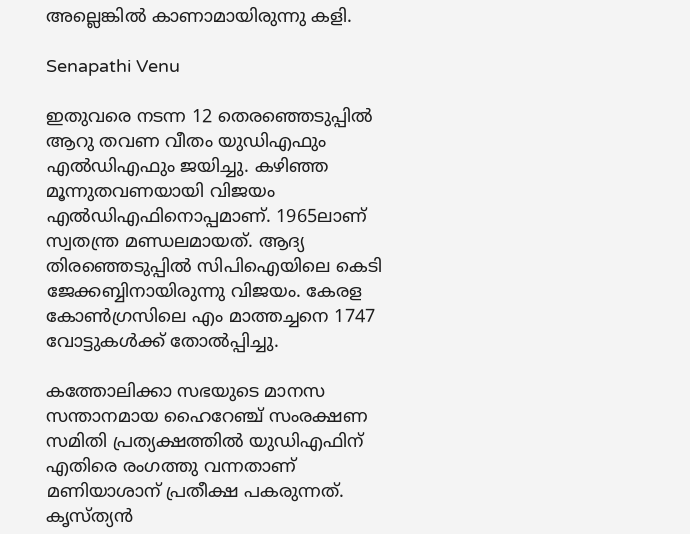അല്ലെങ്കില്‍ കാണാമായിരുന്നു കളി.

Senapathi Venu

ഇതുവരെ നടന്ന 12 തെരഞ്ഞെടുപ്പില്‍ ആറു തവണ വീതം യുഡിഎഫും എല്‍ഡിഎഫും ജയിച്ചു. കഴിഞ്ഞ മൂന്നുതവണയായി വിജയം എല്‍ഡിഎഫിനൊപ്പമാണ്. 1965ലാണ് സ്വതന്ത്ര മണ്ഡലമായത്. ആദ്യ തിരഞ്ഞെടുപ്പില്‍ സിപിഐയിലെ കെടി ജേക്കബ്ബിനായിരുന്നു വിജയം. കേരള കോണ്‍ഗ്രസിലെ എം മാത്തച്ചനെ 1747 വോട്ടുകള്‍ക്ക് തോല്‍പ്പിച്ചു.

കത്തോലിക്കാ സഭയുടെ മാനസ സന്താനമായ ഹൈറേഞ്ച് സംരക്ഷണ സമിതി പ്രത്യക്ഷത്തില്‍ യുഡിഎഫിന് എതിരെ രംഗത്തു വന്നതാണ് മണിയാശാന് പ്രതീക്ഷ പകരുന്നത്. കൃസ്ത്യന്‍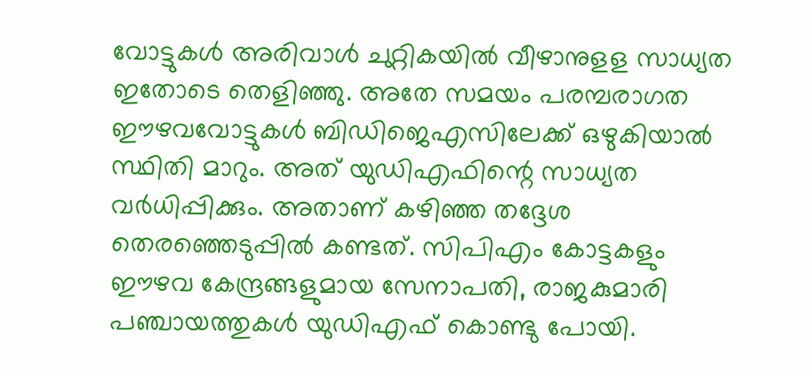വോട്ടുകള്‍ അരിവാള്‍ ചുറ്റികയില്‍ വീഴാനുളള സാധ്യത ഇതോടെ തെളിഞ്ഞു. അതേ സമയം പരമ്പരാഗത ഈഴവവോട്ടുകള്‍ ബിഡിജെഎസിലേക്ക് ഒഴുകിയാല്‍ സ്ഥിതി മാറും. അത് യുഡിഎഫിന്റെ സാധ്യത വര്‍ധിപ്പിക്കും. അതാണ് കഴിഞ്ഞ തദ്ദേശ തെരഞ്ഞെടുപ്പില്‍ കണ്ടത്. സിപിഎം കോട്ടകളും ഈഴവ കേന്ദ്രങ്ങളുമായ സേനാപതി, രാജകുമാരി പഞ്ചായത്തുകള്‍ യുഡിഎഫ് കൊണ്ടു പോയി.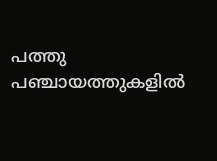പത്തു പഞ്ചായത്തുകളില്‍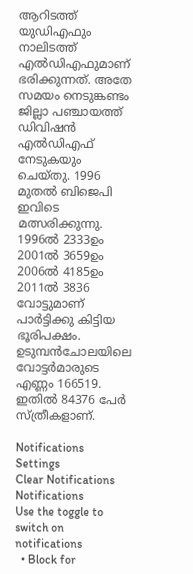ആറിടത്ത് യുഡിഎഫും നാലിടത്ത് എല്‍ഡിഎഫുമാണ് ഭരിക്കുന്നത്. അതേ സമയം നെടുങ്കണ്ടം ജില്ലാ പഞ്ചായത്ത് ഡിവിഷന്‍ എല്‍ഡിഎഫ് നേടുകയും ചെയ്തു. 1996 മുതല്‍ ബിജെപി ഇവിടെ മത്സരിക്കുന്നു. 1996ല്‍ 2333ഉം 2001ല്‍ 3659ഉം 2006ല്‍ 4185ഉം 2011ല്‍ 3836 വോട്ടുമാണ് പാര്‍ട്ടിക്കു കിട്ടിയ ഭൂരിപക്ഷം. ഉടുമ്പന്‍ചോലയിലെ വോട്ടര്‍മാരുടെ എണ്ണം 166519. ഇതില്‍ 84376 പേര്‍ സ്ത്രീകളാണ്.

Notifications
Settings
Clear Notifications
Notifications
Use the toggle to switch on notifications
  • Block for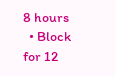8 hours
  • Block for 12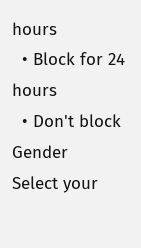hours
  • Block for 24 hours
  • Don't block
Gender
Select your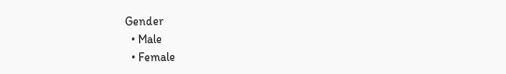Gender
  • Male
  • Female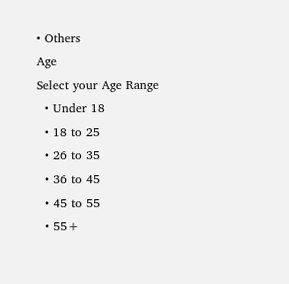• Others
Age
Select your Age Range
  • Under 18
  • 18 to 25
  • 26 to 35
  • 36 to 45
  • 45 to 55
  • 55+